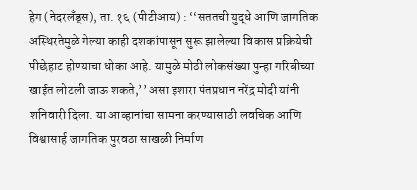हेग (नेदरलँड्स), ता. १६ (पीटीआय) : ‘‘सततची युद्धे आणि जागतिक अस्थिरतेमुळे गेल्या काही दशकांपासून सुरू झालेल्या विकास प्रक्रियेची पीछेहाट होण्याचा धोका आहे. यामुळे मोठी लोकसंख्या पुन्हा गरिबीच्या खाईत लोटली जाऊ शकते,’’ असा इशारा पंतप्रधान नरेंद्र मोदी यांनी शनिवारी दिला. या आव्हानांचा सामना करण्यासाठी लवचिक आणि विश्वासार्ह जागतिक पुरवठा साखळी निर्माण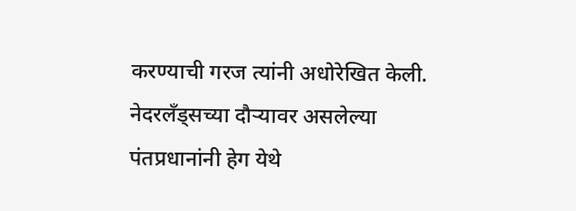करण्याची गरज त्यांनी अधोरेखित केली.
नेदरलँड्सच्या दौऱ्यावर असलेल्या पंतप्रधानांनी हेग येथे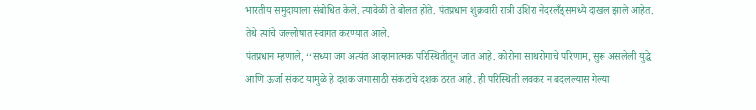भारतीय समुदायाला संबोधित केले. त्यावेळी ते बोलत होते. पंतप्रधान शुक्रवारी रात्री उशिरा नेदरलँड्समध्ये दाखल झाले आहेत. तेथे त्यांचे जल्लोषात स्वागत करण्यात आले.
पंतप्रधान म्हणाले, ‘‘सध्या जग अत्यंत आव्हानात्मक परिस्थितीतून जात आहे. कोरोना साथरोगाचे परिणाम, सुरू असलेली युद्धे आणि ऊर्जा संकट यामुळे हे दशक जगासाठी संकटांचे दशक ठरत आहे. ही परिस्थिती लवकर न बदलल्यास गेल्या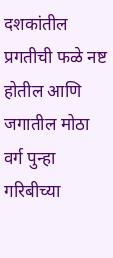दशकांतील प्रगतीची फळे नष्ट होतील आणि जगातील मोठा वर्ग पुन्हा गरिबीच्या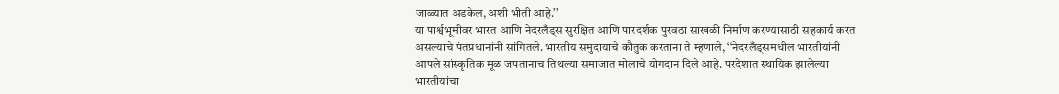जाळ्यात अडकेल, अशी भीती आहे.’’
या पार्श्वभूमीवर भारत आणि नेदरलँड्स सुरक्षित आणि पारदर्शक पुरवठा साखळी निर्माण करण्यासाठी सहकार्य करत असल्याचे पंतप्रधानांनी सांगितले. भारतीय समुदायाचे कौतुक करताना ते म्हणाले, ‘‘नेदरलँड्समधील भारतीयांनी आपले सांस्कृतिक मूळ जपतानाच तिथल्या समाजात मोलाचे योगदान दिले आहे. परदेशात स्थायिक झालेल्या भारतीयांचा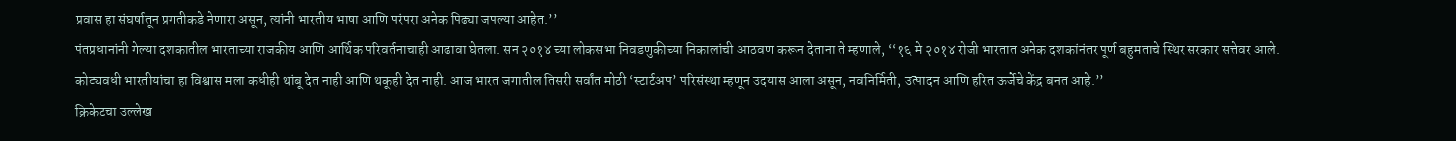प्रवास हा संघर्षातून प्रगतीकडे नेणारा असून, त्यांनी भारतीय भाषा आणि परंपरा अनेक पिढ्या जपल्या आहेत.’’
पंतप्रधानांनी गेल्या दशकातील भारताच्या राजकीय आणि आर्थिक परिवर्तनाचाही आढावा घेतला. सन २०१४ च्या लोकसभा निवडणुकीच्या निकालांची आठवण करून देताना ते म्हणाले, ‘‘१६ मे २०१४ रोजी भारतात अनेक दशकांनंतर पूर्ण बहुमताचे स्थिर सरकार सत्तेवर आले. कोट्यवधी भारतीयांचा हा विश्वास मला कधीही थांबू देत नाही आणि थकूही देत नाही. आज भारत जगातील तिसरी सर्वांत मोठी ‘स्टार्टअप’ परिसंस्था म्हणून उदयास आला असून, नवनिर्मिती, उत्पादन आणि हरित ऊर्जेचे केंद्र बनत आहे.’’
क्रिकेटचा उल्लेख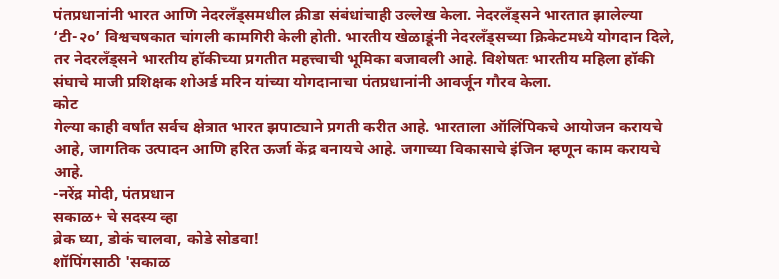पंतप्रधानांनी भारत आणि नेदरलँड्समधील क्रीडा संबंधांचाही उल्लेख केला. नेदरलँड्सने भारतात झालेल्या ‘टी-२०’ विश्वचषकात चांगली कामगिरी केली होती. भारतीय खेळाडूंनी नेदरलँड्सच्या क्रिकेटमध्ये योगदान दिले, तर नेदरलँड्सने भारतीय हॉकीच्या प्रगतीत महत्त्वाची भूमिका बजावली आहे. विशेषतः भारतीय महिला हॉकी संघाचे माजी प्रशिक्षक शोअर्ड मरिन यांच्या योगदानाचा पंतप्रधानांनी आवर्जून गौरव केला.
कोट
गेल्या काही वर्षांत सर्वच क्षेत्रात भारत झपाट्याने प्रगती करीत आहे. भारताला ऑलिंपिकचे आयोजन करायचे आहे, जागतिक उत्पादन आणि हरित ऊर्जा केंद्र बनायचे आहे. जगाच्या विकासाचे इंजिन म्हणून काम करायचे आहे.
-नरेंद्र मोदी, पंतप्रधान
सकाळ+ चे सदस्य व्हा
ब्रेक घ्या, डोकं चालवा, कोडे सोडवा!
शॉपिंगसाठी 'सकाळ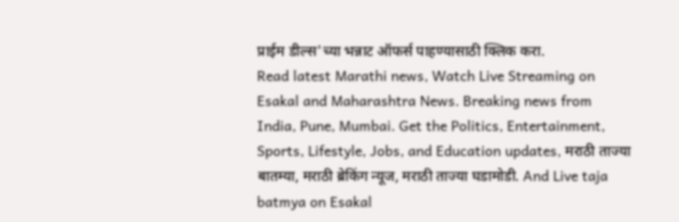प्राईम डील्स'च्या भन्नाट ऑफर्स पाहण्यासाठी क्लिक करा.
Read latest Marathi news, Watch Live Streaming on Esakal and Maharashtra News. Breaking news from India, Pune, Mumbai. Get the Politics, Entertainment, Sports, Lifestyle, Jobs, and Education updates, मराठी ताज्या बातम्या, मराठी ब्रेकिंग न्यूज, मराठी ताज्या घडामोडी. And Live taja batmya on Esakal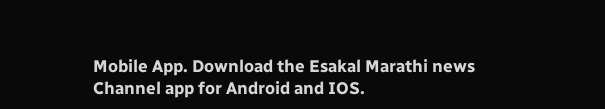Mobile App. Download the Esakal Marathi news Channel app for Android and IOS.